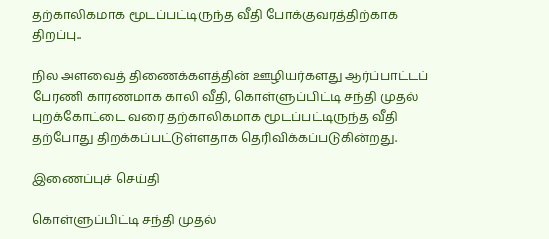தற்காலிகமாக மூடப்பட்டிருந்த வீதி போக்குவரத்திற்காக திறப்பு..

நில அளவைத் திணைக்களத்தின் ஊழியர்களது ஆர்ப்பாட்டப் பேரணி காரணமாக காலி வீதி, கொள்ளுப்பிட்டி சந்தி முதல் புறக்கோட்டை வரை தற்காலிகமாக மூடப்பட்டிருந்த வீதி தற்போது திறக்கப்பட்டுள்ளதாக தெரிவிக்கப்படுகின்றது.

இணைப்புச் செய்தி

கொள்ளுப்பிட்டி சந்தி முதல்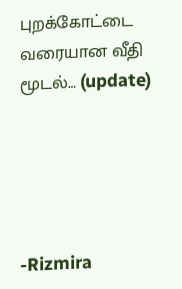புறக்கோட்டை வரையான வீதி மூடல்… (update)





-Rizmira